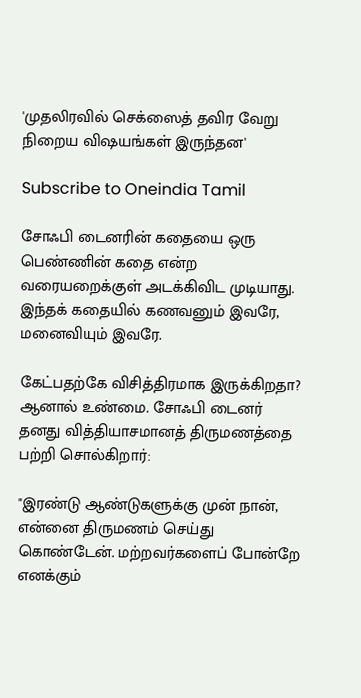'முதலிரவில் செக்ஸைத் தவிர வேறு நிறைய விஷயங்கள் இருந்தன'

Subscribe to Oneindia Tamil

சோஃபி டைனரின் கதையை ஒரு பெண்ணின் கதை என்ற வரையறைக்குள் அடக்கிவிட முடியாது. இந்தக் கதையில் கணவனும் இவரே, மனைவியும் இவரே.

கேட்பதற்கே விசித்திரமாக இருக்கிறதா? ஆனால் உண்மை. சோஃபி டைனர் தனது வித்தியாசமானத் திருமணத்தை பற்றி சொல்கிறார்:

"இரண்டு ஆண்டுகளுக்கு முன் நான், என்னை திருமணம் செய்து கொண்டேன். மற்றவர்களைப் போன்றே எனக்கும்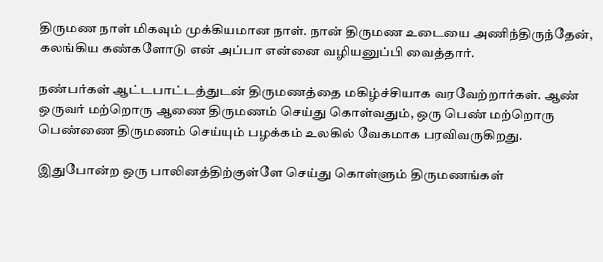திருமண நாள் மிகவும் முக்கியமான நாள். நான் திருமண உடையை அணிந்திருந்தேன், கலங்கிய கண்களோடு என் அப்பா என்னை வழியனுப்பி வைத்தார்.

நண்பர்கள் ஆட்டபாட்டத்துடன் திருமணத்தை மகிழ்ச்சியாக வரவேற்றார்கள். ஆண் ஒருவர் மற்றொரு ஆணை திருமணம் செய்து கொள்வதும், ஒரு பெண் மற்றொரு பெண்ணை திருமணம் செய்யும் பழக்கம் உலகில் வேகமாக பரவிவருகிறது.

இதுபோன்ற ஒரு பாலினத்திற்குள்ளே செய்து கொள்ளும் திருமணங்கள்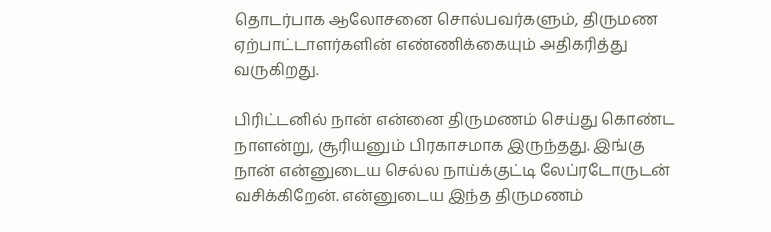தொடர்பாக ஆலோசனை சொல்பவர்களும், திருமண ஏற்பாட்டாளர்களின் எண்ணிக்கையும் அதிகரித்து வருகிறது.

பிரிட்டனில் நான் என்னை திருமணம் செய்து கொண்ட நாளன்று, சூரியனும் பிரகாசமாக இருந்தது. இங்கு நான் என்னுடைய செல்ல நாய்க்குட்டி லேப்ரடோருடன் வசிக்கிறேன். என்னுடைய இந்த திருமணம்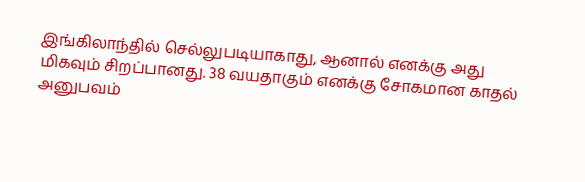இங்கிலாந்தில் செல்லுபடியாகாது, ஆனால் எனக்கு அது மிகவும் சிறப்பானது. 38 வயதாகும் எனக்கு சோகமான காதல் அனுபவம்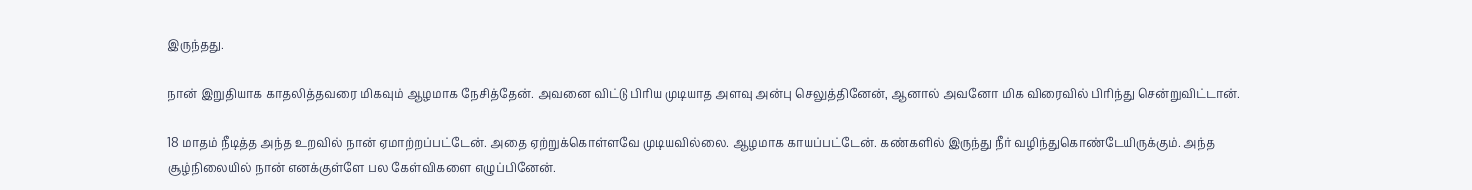இருந்தது.

நான் இறுதியாக காதலித்தவரை மிகவும் ஆழமாக நேசித்தேன். அவனை விட்டு பிரிய முடியாத அளவு அன்பு செலுத்தினேன், ஆனால் அவனோ மிக விரைவில் பிரிந்து சென்றுவிட்டான்.

18 மாதம் நீடித்த அந்த உறவில் நான் ஏமாற்றப்பட்டேன். அதை ஏற்றுக்கொள்ளவே முடியவில்லை. ஆழமாக காயப்பட்டேன். கண்களில் இருந்து நீர் வழிந்துகொண்டேயிருக்கும். அந்த சூழ்நிலையில் நான் எனக்குள்ளே பல கேள்விகளை எழுப்பினேன்.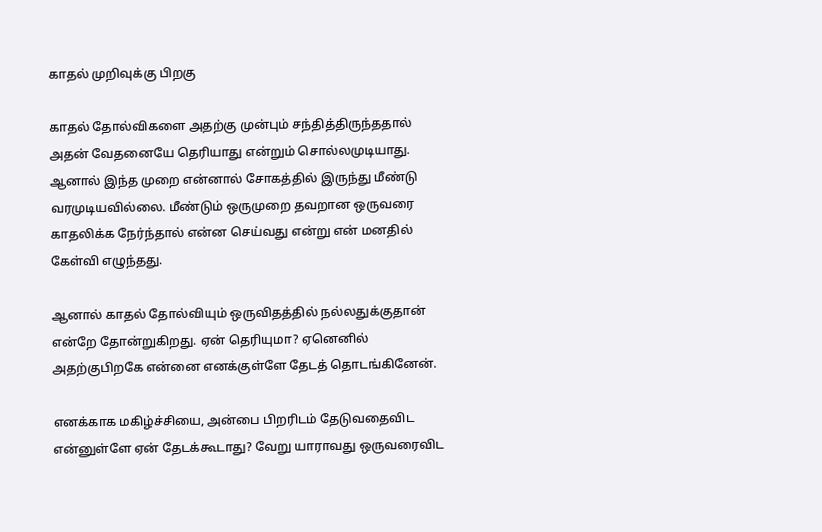காதல் முறிவுக்கு பிறகு

காதல் தோல்விகளை அதற்கு முன்பும் சந்தித்திருந்ததால் அதன் வேதனையே தெரியாது என்றும் சொல்லமுடியாது. ஆனால் இந்த முறை என்னால் சோகத்தில் இருந்து மீண்டு வரமுடியவில்லை. மீண்டும் ஒருமுறை தவறான ஒருவரை காதலிக்க நேர்ந்தால் என்ன செய்வது என்று என் மனதில் கேள்வி எழுந்தது.

ஆனால் காதல் தோல்வியும் ஒருவிதத்தில் நல்லதுக்குதான் என்றே தோன்றுகிறது. ஏன் தெரியுமா? ஏனெனில் அதற்குபிறகே என்னை எனக்குள்ளே தேடத் தொடங்கினேன்.

எனக்காக மகிழ்ச்சியை, அன்பை பிறரிடம் தேடுவதைவிட என்னுள்ளே ஏன் தேடக்கூடாது? வேறு யாராவது ஒருவரைவிட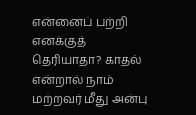என்னைப் பற்றி எனக்குத் தெரியாதா? காதல் என்றால் நாம் மற்றவர் மீது அன்பு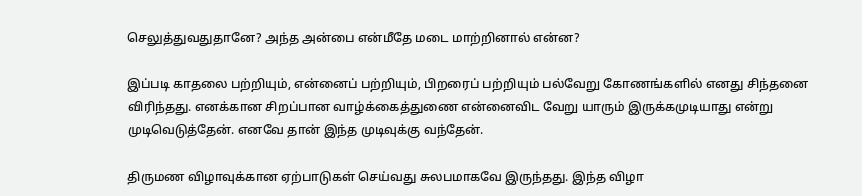செலுத்துவதுதானே? அந்த அன்பை என்மீதே மடை மாற்றினால் என்ன?

இப்படி காதலை பற்றியும், என்னைப் பற்றியும், பிறரைப் பற்றியும் பல்வேறு கோணங்களில் எனது சிந்தனை விரிந்தது. எனக்கான சிறப்பான வாழ்க்கைத்துணை என்னைவிட வேறு யாரும் இருக்கமுடியாது என்று முடிவெடுத்தேன். எனவே தான் இந்த முடிவுக்கு வந்தேன்.

திருமண விழாவுக்கான ஏற்பாடுகள் செய்வது சுலபமாகவே இருந்தது. இந்த விழா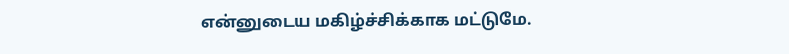என்னுடைய மகிழ்ச்சிக்காக மட்டுமே.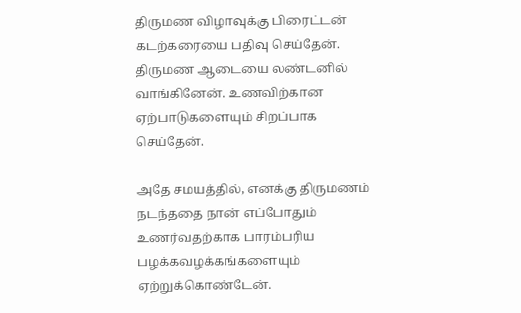திருமண விழாவுக்கு பிரைட்டன் கடற்கரையை பதிவு செய்தேன். திருமண ஆடையை லண்டனில் வாங்கினேன். உணவிற்கான ஏற்பாடுகளையும் சிறப்பாக செய்தேன்.

அதே சமயத்தில், எனக்கு திருமணம் நடந்ததை நான் எப்போதும் உணர்வதற்காக பாரம்பரிய பழக்கவழக்கங்களையும் ஏற்றுக்கொண்டேன்.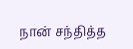நான் சந்தித்த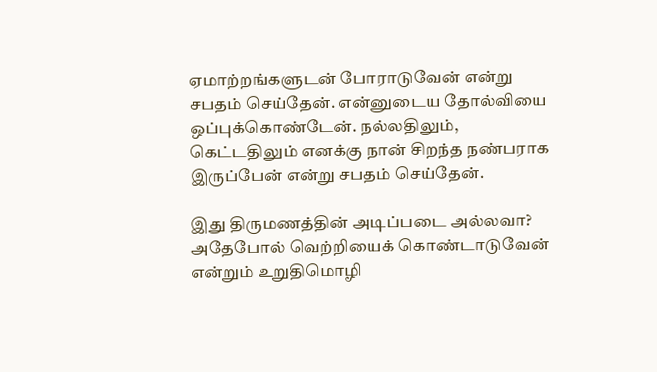ஏமாற்றங்களுடன் போராடுவேன் என்று சபதம் செய்தேன். என்னுடைய தோல்வியை ஒப்புக்கொண்டேன். நல்லதிலும், கெட்டதிலும் எனக்கு நான் சிறந்த நண்பராக இருப்பேன் என்று சபதம் செய்தேன்.

இது திருமணத்தின் அடிப்படை அல்லவா? அதேபோல் வெற்றியைக் கொண்டாடுவேன் என்றும் உறுதிமொழி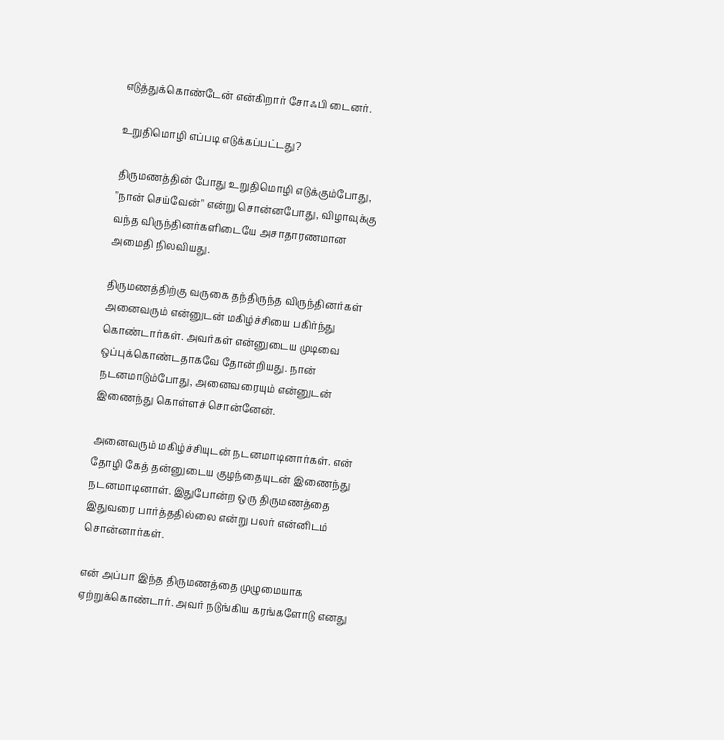எடுத்துக்கொண்டேன் என்கிறார் சோஃபி டைனர்.

உறுதிமொழி எப்படி எடுக்கப்பட்டது?

திருமணத்தின் போது உறுதிமொழி எடுக்கும்போது, "நான் செய்வேன்" என்று சொன்னபோது, விழாவுக்கு வந்த விருந்தினர்களிடையே அசாதாரணமான அமைதி நிலவியது.

திருமணத்திற்கு வருகை தந்திருந்த விருந்தினர்கள் அனைவரும் என்னுடன் மகிழ்ச்சியை பகிர்ந்து கொண்டார்கள். அவர்கள் என்னுடைய முடிவை ஒப்புக்கொண்டதாகவே தோன்றியது. நான் நடனமாடும்போது, அனைவரையும் என்னுடன் இணைந்து கொள்ளச் சொன்னேன்.

அனைவரும் மகிழ்ச்சியுடன் நடனமாடினார்கள். என் தோழி கேத் தன்னுடைய குழந்தையுடன் இணைந்து நடனமாடினாள். இதுபோன்ற ஒரு திருமணத்தை இதுவரை பார்த்ததில்லை என்று பலர் என்னிடம் சொன்னார்கள்.

என் அப்பா இந்த திருமணத்தை முழுமையாக ஏற்றுக்கொண்டார். அவர் நடுங்கிய கரங்களோடு எனது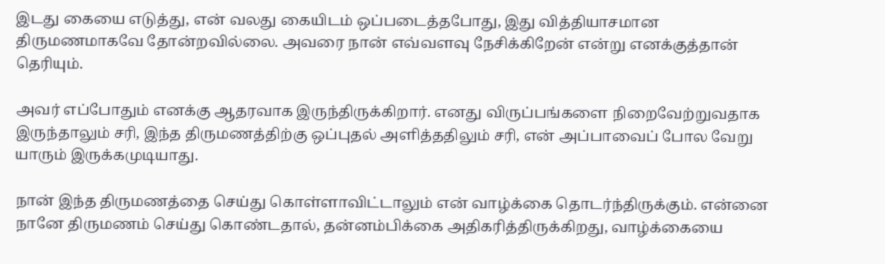இடது கையை எடுத்து, என் வலது கையிடம் ஒப்படைத்தபோது, இது வித்தியாசமான திருமணமாகவே தோன்றவில்லை. அவரை நான் எவ்வளவு நேசிக்கிறேன் என்று எனக்குத்தான் தெரியும்.

அவர் எப்போதும் எனக்கு ஆதரவாக இருந்திருக்கிறார். எனது விருப்பங்களை நிறைவேற்றுவதாக இருந்தாலும் சரி, இந்த திருமணத்திற்கு ஒப்புதல் அளித்ததிலும் சரி, என் அப்பாவைப் போல வேறு யாரும் இருக்கமுடியாது.

நான் இந்த திருமணத்தை செய்து கொள்ளாவிட்டாலும் என் வாழ்க்கை தொடர்ந்திருக்கும். என்னை நானே திருமணம் செய்து கொண்டதால், தன்னம்பிக்கை அதிகரித்திருக்கிறது, வாழ்க்கையை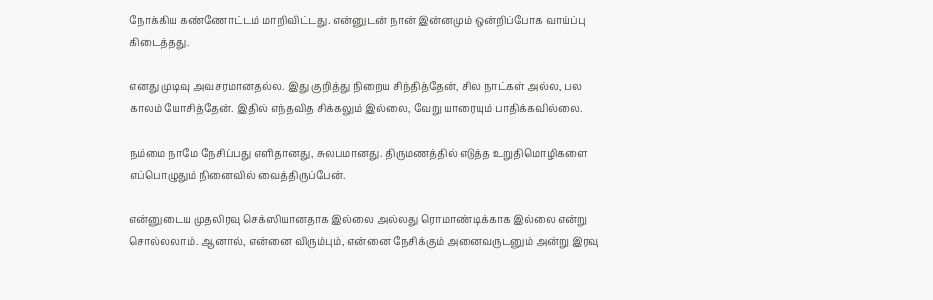நோக்கிய கண்ணோட்டம் மாறிவிட்டது. என்னுடன் நான் இன்னமும் ஒன்றிப்போக வாய்ப்பு கிடைத்தது.

எனது முடிவு அவசரமானதல்ல. இது குறித்து நிறைய சிந்தித்தேன், சில நாட்கள் அல்ல, பல காலம் யோசித்தேன். இதில் எந்தவித சிக்கலும் இல்லை, வேறு யாரையும் பாதிக்கவில்லை.

நம்மை நாமே நேசிப்பது எளிதானது, சுலபமானது. திருமணத்தில் எடுத்த உறுதிமொழிகளை எப்பொழுதும் நினைவில் வைத்திருப்பேன்.

என்னுடைய முதலிரவு செக்ஸியானதாக இல்லை அல்லது ரொமாண்டிக்காக இல்லை என்று சொல்லலாம். ஆனால், என்னை விரும்பும், என்னை நேசிக்கும் அனைவருடனும் அன்று இரவு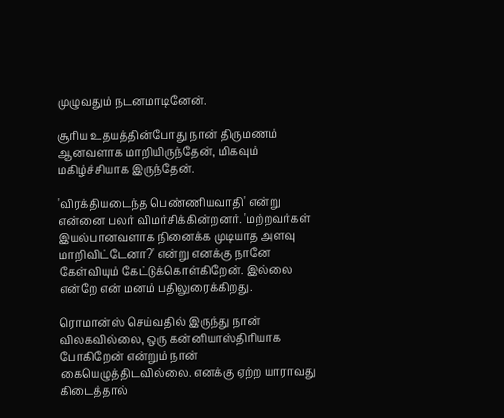முழுவதும் நடனமாடினேன்.

சூரிய உதயத்தின்போது நான் திருமணம் ஆனவளாக மாறியிருந்தேன், மிகவும் மகிழ்ச்சியாக இருந்தேன்.

'விரக்தியடைந்த பெண்ணியவாதி' என்று என்னை பலர் விமர்சிக்கின்றனர். 'மற்றவர்கள் இயல்பானவளாக நினைக்க முடியாத அளவு மாறிவிட்டேனா?' என்று எனக்கு நானே கேள்வியும் கேட்டுக்கொள்கிறேன். இல்லை என்றே என் மனம் பதிலுரைக்கிறது.

ரொமான்ஸ் செய்வதில் இருந்து நான் விலகவில்லை, ஒரு கன்னியாஸ்திரியாக போகிறேன் என்றும் நான் கையெழுத்திடவில்லை. எனக்கு ஏற்ற யாராவது கிடைத்தால்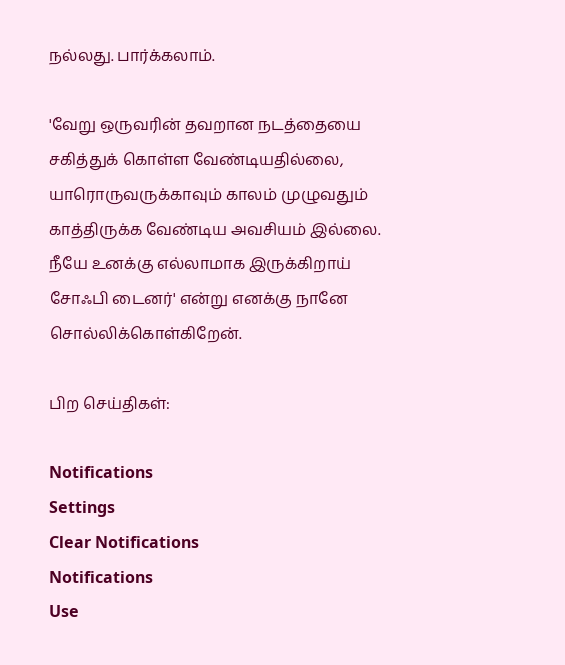நல்லது. பார்க்கலாம்.

'வேறு ஒருவரின் தவறான நடத்தையை சகித்துக் கொள்ள வேண்டியதில்லை, யாரொருவருக்காவும் காலம் முழுவதும் காத்திருக்க வேண்டிய அவசியம் இல்லை. நீயே உனக்கு எல்லாமாக இருக்கிறாய் சோஃபி டைனர்' என்று எனக்கு நானே சொல்லிக்கொள்கிறேன்.

பிற செய்திகள்:

Notifications
Settings
Clear Notifications
Notifications
Use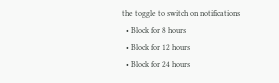the toggle to switch on notifications
  • Block for 8 hours
  • Block for 12 hours
  • Block for 24 hours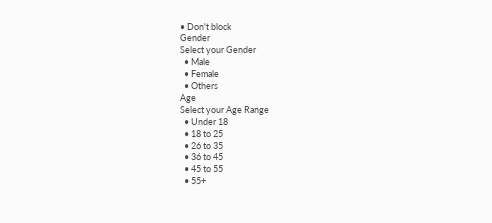• Don't block
Gender
Select your Gender
  • Male
  • Female
  • Others
Age
Select your Age Range
  • Under 18
  • 18 to 25
  • 26 to 35
  • 36 to 45
  • 45 to 55
  • 55+